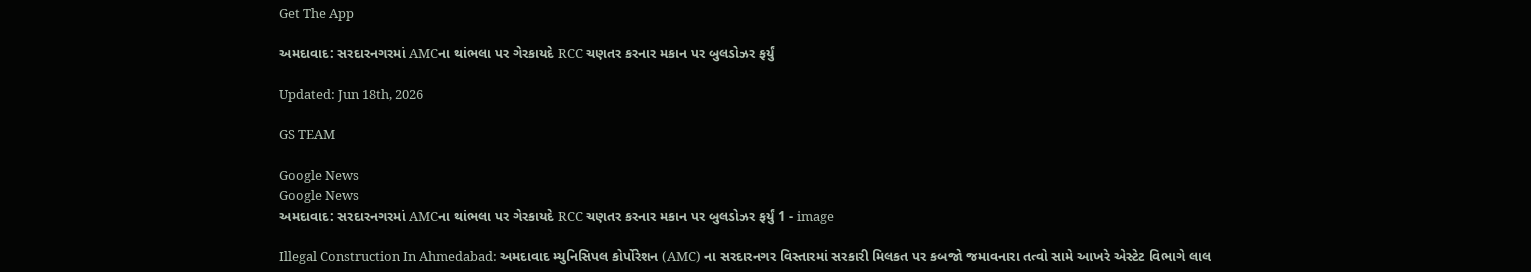Get The App

અમદાવાદ: સરદારનગરમાં AMCના થાંભલા પર ગેરકાયદે RCC ચણતર કરનાર મકાન પર બુલડોઝર ફર્યું

Updated: Jun 18th, 2026

GS TEAM

Google News
Google News
અમદાવાદ: સરદારનગરમાં AMCના થાંભલા પર ગેરકાયદે RCC ચણતર કરનાર મકાન પર બુલડોઝર ફર્યું 1 - image

Illegal Construction In Ahmedabad: અમદાવાદ મ્યુનિસિપલ કોર્પોરેશન (AMC) ના સરદારનગર વિસ્તારમાં સરકારી મિલકત પર કબજો જમાવનારા તત્વો સામે આખરે એસ્ટેટ વિભાગે લાલ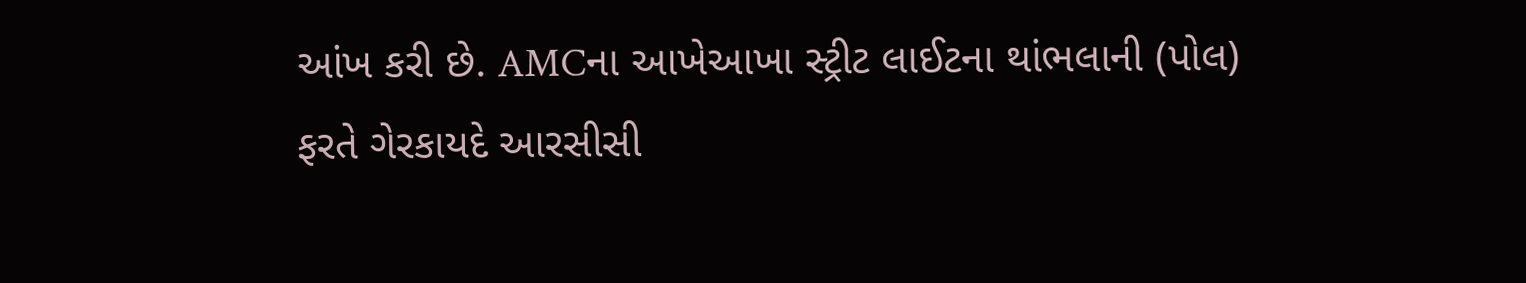આંખ કરી છે. AMCના આખેઆખા સ્ટ્રીટ લાઈટના થાંભલાની (પોલ) ફરતે ગેરકાયદે આરસીસી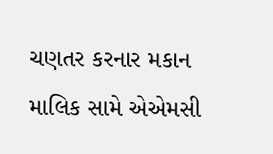ચણતર કરનાર મકાન માલિક સામે એએમસી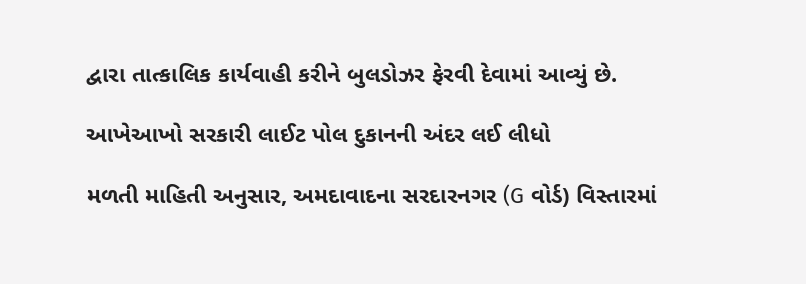દ્વારા તાત્કાલિક કાર્યવાહી કરીને બુલડોઝર ફેરવી દેવામાં આવ્યું છે.

આખેઆખો સરકારી લાઈટ પોલ દુકાનની અંદર લઈ લીધો

મળતી માહિતી અનુસાર, અમદાવાદના સરદારનગર (G વોર્ડ) વિસ્તારમાં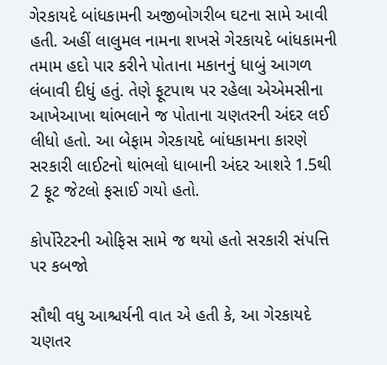ગેરકાયદે બાંધકામની અજીબોગરીબ ઘટના સામે આવી હતી. અહીં લાલુમલ નામના શખસે ગેરકાયદે બાંધકામની તમામ હદો પાર કરીને પોતાના મકાનનું ધાબું આગળ લંબાવી દીધું હતું. તેણે ફૂટપાથ પર રહેલા એએમસીના આખેઆખા થાંભલાને જ પોતાના ચણતરની અંદર લઈ લીધો હતો. આ બેફામ ગેરકાયદે બાંધકામના કારણે સરકારી લાઈટનો થાંભલો ધાબાની અંદર આશરે 1.5થી 2 ફૂટ જેટલો ફસાઈ ગયો હતો.

કોર્પોરેટરની ઓફિસ સામે જ થયો હતો સરકારી સંપત્તિ પર કબજો

સૌથી વધુ આશ્ચર્યની વાત એ હતી કે, આ ગેરકાયદે ચણતર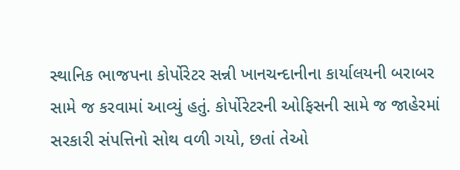સ્થાનિક ભાજપના કોર્પોરેટર સન્ની ખાનચન્દાનીના કાર્યાલયની બરાબર સામે જ કરવામાં આવ્યું હતું. કોર્પોરેટરની ઓફિસની સામે જ જાહેરમાં સરકારી સંપત્તિનો સોથ વળી ગયો, છતાં તેઓ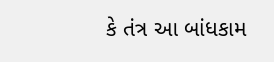કે તંત્ર આ બાંધકામ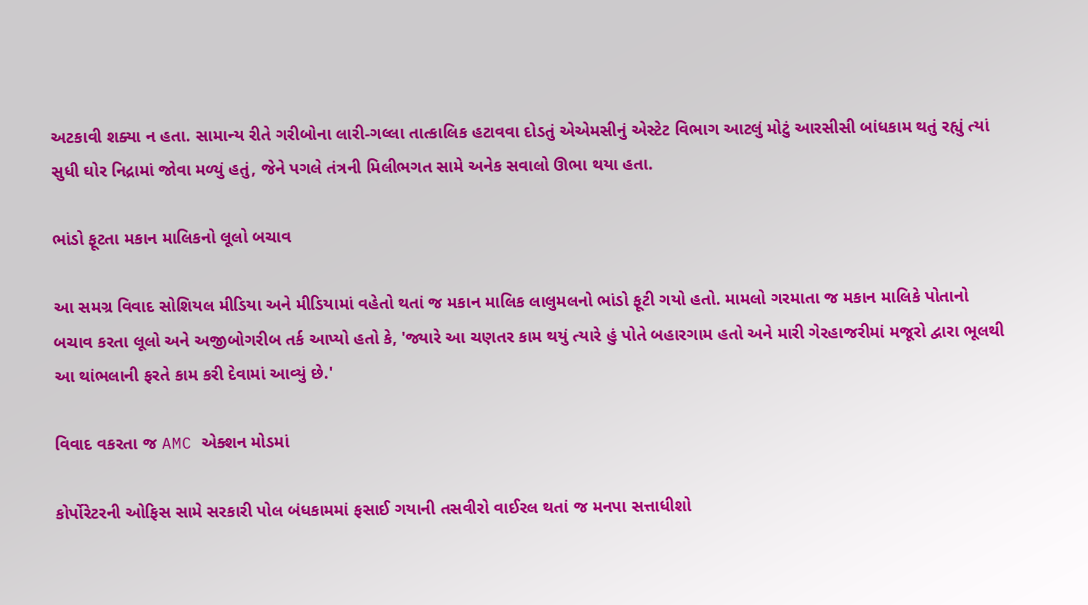અટકાવી શક્યા ન હતા. સામાન્ય રીતે ગરીબોના લારી-ગલ્લા તાત્કાલિક હટાવવા દોડતું એએમસીનું એસ્ટેટ વિભાગ આટલું મોટું આરસીસી બાંધકામ થતું રહ્યું ત્યાં સુધી ઘોર નિદ્રામાં જોવા મળ્યું હતું, જેને પગલે તંત્રની મિલીભગત સામે અનેક સવાલો ઊભા થયા હતા.

ભાંડો ફૂટતા મકાન માલિકનો લૂલો બચાવ

આ સમગ્ર વિવાદ સોશિયલ મીડિયા અને મીડિયામાં વહેતો થતાં જ મકાન માલિક લાલુમલનો ભાંડો ફૂટી ગયો હતો. મામલો ગરમાતા જ મકાન માલિકે પોતાનો બચાવ કરતા લૂલો અને અજીબોગરીબ તર્ક આપ્યો હતો કે, 'જ્યારે આ ચણતર કામ થયું ત્યારે હું પોતે બહારગામ હતો અને મારી ગેરહાજરીમાં મજૂરો દ્વારા ભૂલથી આ થાંભલાની ફરતે કામ કરી દેવામાં આવ્યું છે.'

વિવાદ વકરતા જ AMC એક્શન મોડમાં

કોર્પોરેટરની ઓફિસ સામે સરકારી પોલ બંધકામમાં ફસાઈ ગયાની તસવીરો વાઈરલ થતાં જ મનપા સત્તાધીશો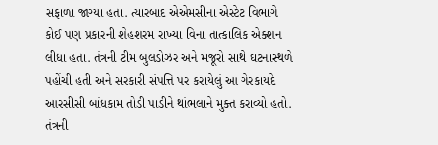સફાળા જાગ્યા હતા. ત્યારબાદ એએમસીના એસ્ટેટ વિભાગે કોઈ પણ પ્રકારની શેહશરમ રાખ્યા વિના તાત્કાલિક એક્શન લીધા હતા. તંત્રની ટીમ બુલડોઝર અને મજૂરો સાથે ઘટનાસ્થળે પહોંચી હતી અને સરકારી સંપત્તિ પર કરાયેલું આ ગેરકાયદે આરસીસી બાંધકામ તોડી પાડીને થાંભલાને મુક્ત કરાવ્યો હતો. તંત્રની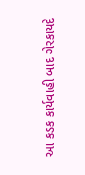આ કડક કાર્યવાહી બાદ ગેરકાયદે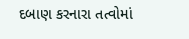દબાણ કરનારા તત્વોમાં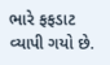ભારે ફફડાટ વ્યાપી ગયો છે.